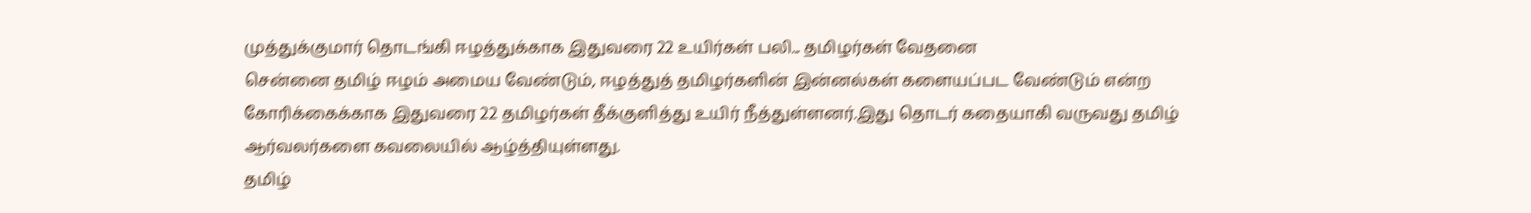முத்துக்குமார் தொடங்கி ஈழத்துக்காக இதுவரை 22 உயிர்கள் பலி... தமிழர்கள் வேதனை
சென்னை தமிழ் ஈழம் அமைய வேண்டும், ஈழத்துத் தமிழர்களின் இன்னல்கள் களையப்பட வேண்டும் என்ற கோரிக்கைக்காக இதுவரை 22 தமிழர்கள் தீக்குளித்து உயிர் நீத்துள்ளனர்.இது தொடர் கதையாகி வருவது தமிழ் ஆர்வலர்களை கவலையில் ஆழ்த்தியுள்ளது.
தமிழ்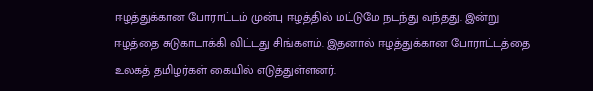ஈழத்துக்கான போராட்டம் முன்பு ஈழத்தில் மட்டுமே நடந்து வந்தது. இன்று ஈழத்தை சுடுகாடாக்கி விட்டது சிங்களம். இதனால் ஈழத்துக்கான போராட்டத்தை உலகத் தமிழர்கள் கையில் எடுத்துள்ளனர்.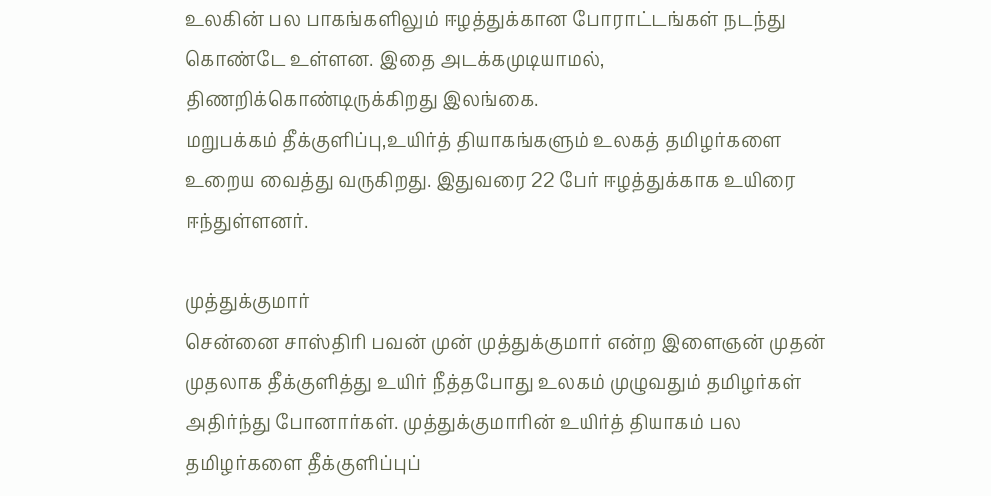உலகின் பல பாகங்களிலும் ஈழத்துக்கான போராட்டங்கள் நடந்து கொண்டே உள்ளன. இதை அடக்கமுடியாமல், திணறிக்கொண்டிருக்கிறது இலங்கை.
மறுபக்கம் தீக்குளிப்பு,உயிர்த் தியாகங்களும் உலகத் தமிழர்களை உறைய வைத்து வருகிறது. இதுவரை 22 பேர் ஈழத்துக்காக உயிரை ஈந்துள்ளனர்.

முத்துக்குமார்
சென்னை சாஸ்திரி பவன் முன் முத்துக்குமார் என்ற இளைஞன் முதன் முதலாக தீக்குளித்து உயிர் நீத்தபோது உலகம் முழுவதும் தமிழர்கள் அதிர்ந்து போனார்கள். முத்துக்குமாரின் உயிர்த் தியாகம் பல தமிழர்களை தீக்குளிப்புப்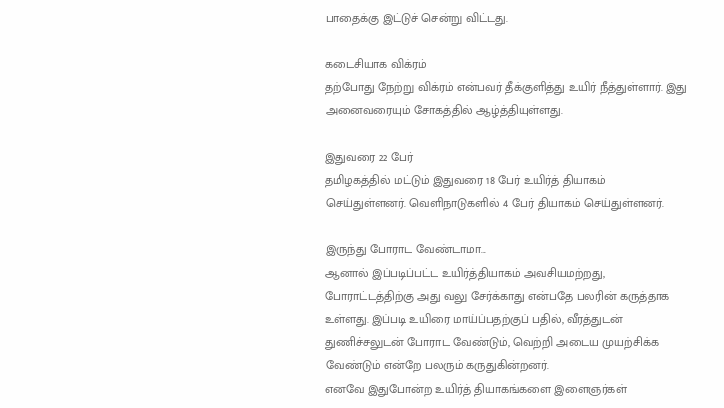பாதைக்கு இட்டுச் சென்று விட்டது.

கடைசியாக விக்ரம்
தற்போது நேற்று விக்ரம் என்பவர் தீக்குளித்து உயிர் நீத்துள்ளார். இது அனைவரையும் சோகத்தில் ஆழ்த்தியுள்ளது.

இதுவரை 22 பேர்
தமிழகத்தில் மட்டும் இதுவரை 18 பேர் உயிர்த் தியாகம் செய்துள்ளனர். வெளிநாடுகளில் 4 பேர் தியாகம் செய்துள்ளனர்.

இருந்து போராட வேண்டாமா...
ஆனால் இப்படிப்பட்ட உயிர்த்தியாகம் அவசியமற்றது, போராட்டத்திற்கு அது வலு சேர்க்காது என்பதே பலரின் கருத்தாக உள்ளது. இப்படி உயிரை மாய்ப்பதற்குப் பதில், வீரத்துடன் துணிச்சலுடன் போராட வேண்டும், வெற்றி அடைய முயற்சிக்க வேண்டும் என்றே பலரும் கருதுகின்றனர்.
எனவே இதுபோன்ற உயிர்த் தியாகங்களை இளைஞர்கள்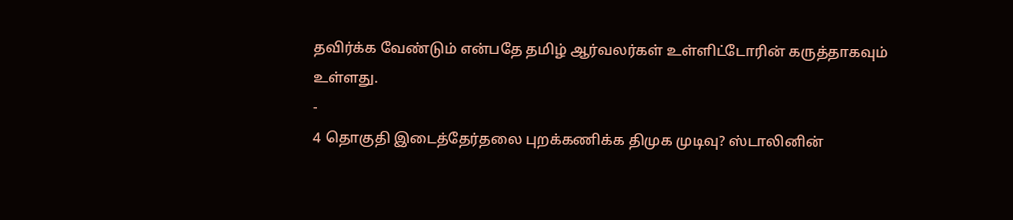தவிர்க்க வேண்டும் என்பதே தமிழ் ஆர்வலர்கள் உள்ளிட்டோரின் கருத்தாகவும் உள்ளது.
-
4 தொகுதி இடைத்தேர்தலை புறக்கணிக்க திமுக முடிவு? ஸ்டாலினின்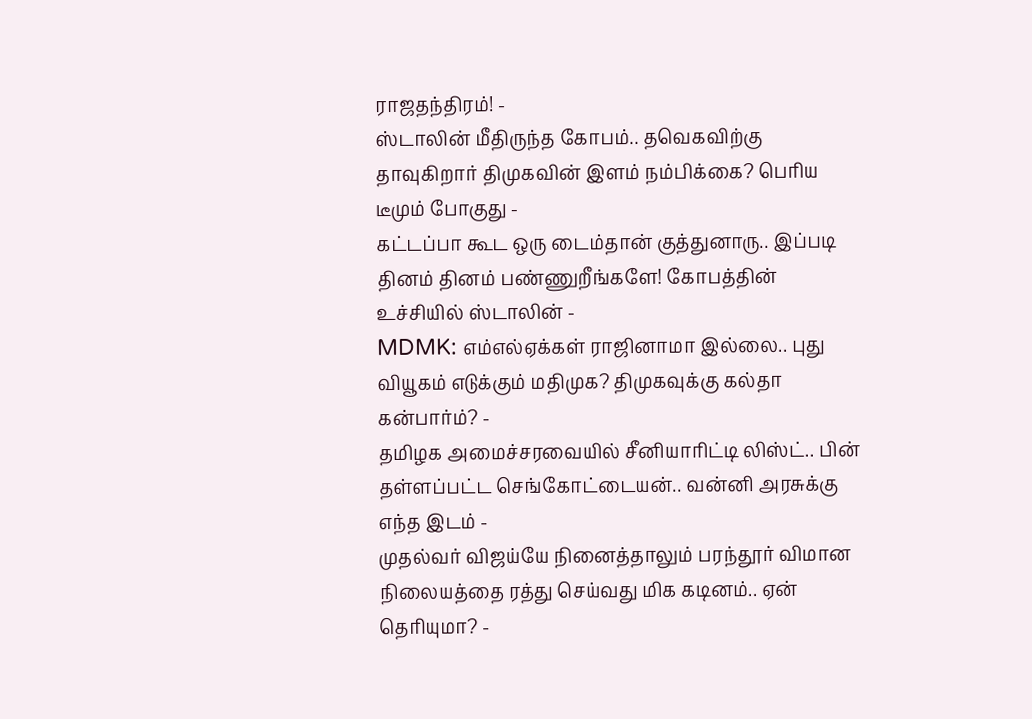ராஜதந்திரம்! -
ஸ்டாலின் மீதிருந்த கோபம்.. தவெகவிற்கு தாவுகிறார் திமுகவின் இளம் நம்பிக்கை? பெரிய டீமும் போகுது -
கட்டப்பா கூட ஒரு டைம்தான் குத்துனாரு.. இப்படி தினம் தினம் பண்ணுறீங்களே! கோபத்தின் உச்சியில் ஸ்டாலின் -
MDMK: எம்எல்ஏக்கள் ராஜினாமா இல்லை.. புது வியூகம் எடுக்கும் மதிமுக? திமுகவுக்கு கல்தா கன்பார்ம்? -
தமிழக அமைச்சரவையில் சீனியாரிட்டி லிஸ்ட்.. பின் தள்ளப்பட்ட செங்கோட்டையன்.. வன்னி அரசுக்கு எந்த இடம் -
முதல்வர் விஜய்யே நினைத்தாலும் பரந்தூர் விமான நிலையத்தை ரத்து செய்வது மிக கடினம்.. ஏன் தெரியுமா? -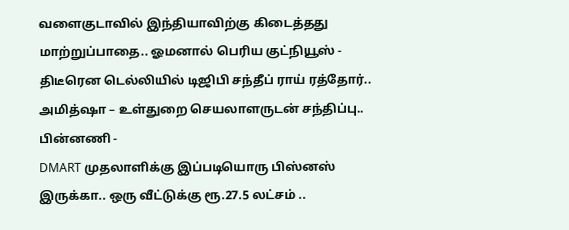வளைகுடாவில் இந்தியாவிற்கு கிடைத்தது மாற்றுப்பாதை.. ஓமனால் பெரிய குட்நியூஸ் -
திடீரென டெல்லியில் டிஜிபி சந்தீப் ராய் ரத்தோர்.. அமித்ஷா – உள்துறை செயலாளருடன் சந்திப்பு.. பின்னணி -
DMART முதலாளிக்கு இப்படியொரு பிஸ்னஸ் இருக்கா.. ஒரு வீட்டுக்கு ரூ.27.5 லட்சம் ..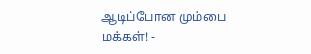ஆடிப்போன மும்பை மக்கள்! -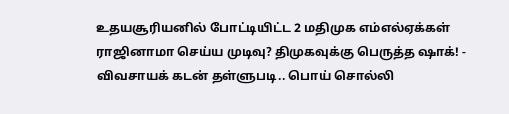உதயசூரியனில் போட்டியிட்ட 2 மதிமுக எம்எல்ஏக்கள் ராஜினாமா செய்ய முடிவு? திமுகவுக்கு பெருத்த ஷாக்! -
விவசாயக் கடன் தள்ளுபடி.. பொய் சொல்லி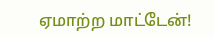ஏமாற்ற மாட்டேன்!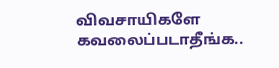விவசாயிகளே கவலைப்படாதீங்க..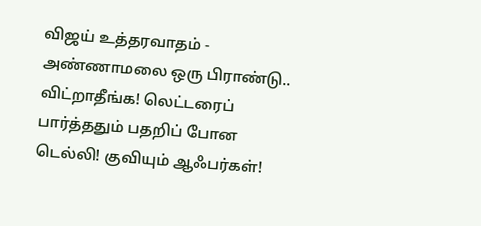விஜய் உத்தரவாதம் -
அண்ணாமலை ஒரு பிராண்டு.. விட்றாதீங்க! லெட்டரைப் பார்த்ததும் பதறிப் போன டெல்லி! குவியும் ஆஃபர்கள்!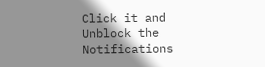Click it and Unblock the Notifications